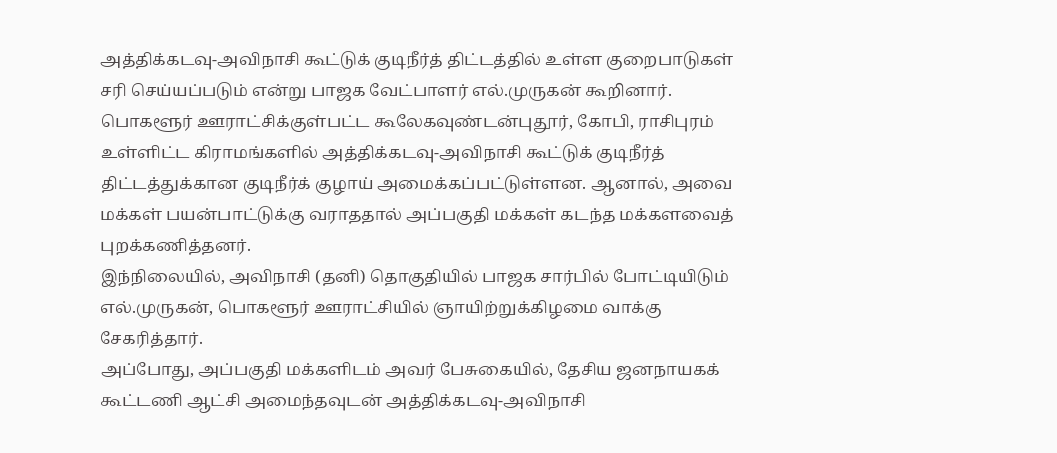அத்திக்கடவு-அவிநாசி கூட்டுக் குடிநீர்த் திட்டத்தில் உள்ள குறைபாடுகள் சரி செய்யப்படும் என்று பாஜக வேட்பாளர் எல்.முருகன் கூறினார்.
பொகளூர் ஊராட்சிக்குள்பட்ட கூலேகவுண்டன்புதூர், கோபி, ராசிபுரம் உள்ளிட்ட கிராமங்களில் அத்திக்கடவு-அவிநாசி கூட்டுக் குடிநீர்த் திட்டத்துக்கான குடிநீர்க் குழாய் அமைக்கப்பட்டுள்ளன. ஆனால், அவை மக்கள் பயன்பாட்டுக்கு வராததால் அப்பகுதி மக்கள் கடந்த மக்களவைத் புறக்கணித்தனர்.
இந்நிலையில், அவிநாசி (தனி) தொகுதியில் பாஜக சார்பில் போட்டியிடும் எல்.முருகன், பொகளூர் ஊராட்சியில் ஞாயிற்றுக்கிழமை வாக்கு சேகரித்தார்.
அப்போது, அப்பகுதி மக்களிடம் அவர் பேசுகையில், தேசிய ஜனநாயகக் கூட்டணி ஆட்சி அமைந்தவுடன் அத்திக்கடவு-அவிநாசி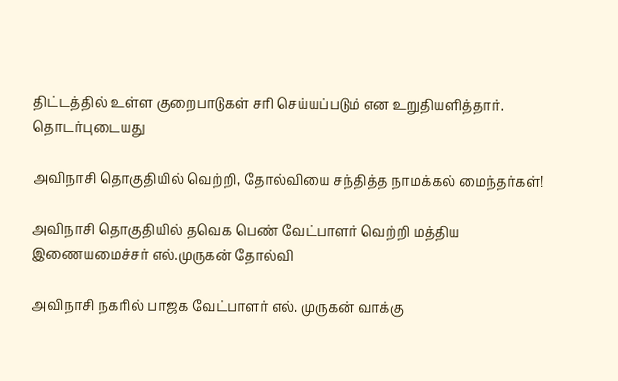திட்டத்தில் உள்ள குறைபாடுகள் சரி செய்யப்படும் என உறுதியளித்தார்.
தொடர்புடையது

அவிநாசி தொகுதியில் வெற்றி, தோல்வியை சந்தித்த நாமக்கல் மைந்தர்கள்!

அவிநாசி தொகுதியில் தவெக பெண் வேட்பாளர் வெற்றி மத்திய இணையமைச்சர் எல்.முருகன் தோல்வி

அவிநாசி நகரில் பாஜக வேட்பாளர் எல். முருகன் வாக்கு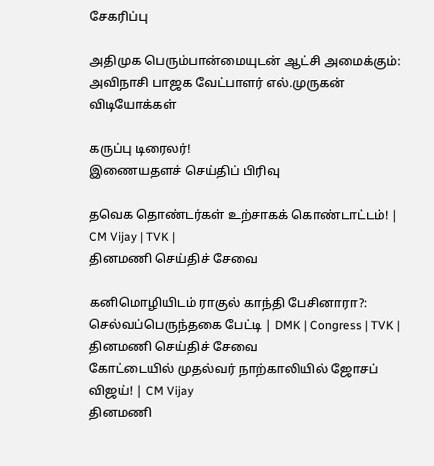சேகரிப்பு

அதிமுக பெரும்பான்மையுடன் ஆட்சி அமைக்கும்: அவிநாசி பாஜக வேட்பாளர் எல்.முருகன்
விடியோக்கள்

கருப்பு டிரைலர்!
இணையதளச் செய்திப் பிரிவு

தவெக தொண்டர்கள் உற்சாகக் கொண்டாட்டம்! | CM Vijay | TVK |
தினமணி செய்திச் சேவை

கனிமொழியிடம் ராகுல் காந்தி பேசினாரா?: செல்வப்பெருந்தகை பேட்டி | DMK | Congress | TVK |
தினமணி செய்திச் சேவை
கோட்டையில் முதல்வர் நாற்காலியில் ஜோசப் விஜய்! | CM Vijay
தினமணி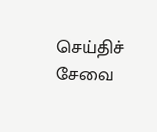செய்திச் சேவை